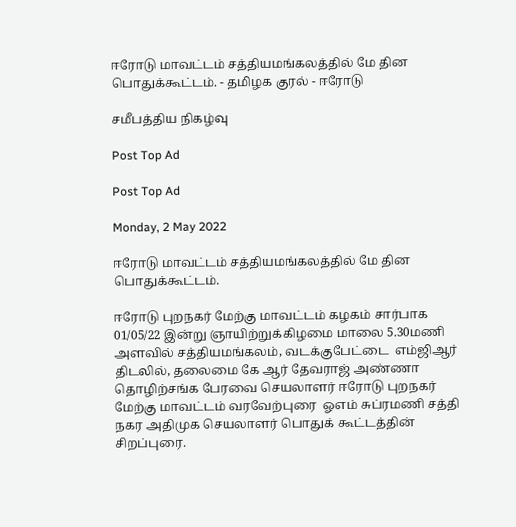ஈரோடு மாவட்டம் சத்தியமங்கலத்தில் மே தின பொதுக்கூட்டம். - தமிழக குரல் - ஈரோடு

சமீபத்திய நிகழ்வு

Post Top Ad

Post Top Ad

Monday, 2 May 2022

ஈரோடு மாவட்டம் சத்தியமங்கலத்தில் மே தின பொதுக்கூட்டம்.

ஈரோடு புறநகர் மேற்கு மாவட்டம் கழகம் சார்பாக 01/05/22 இன்று ஞாயிற்றுக்கிழமை மாலை 5.30மணி அளவில் சத்தியமங்கலம், வடக்குபேட்டை  எம்ஜிஆர் திடலில், தலைமை கே ஆர் தேவராஜ் அண்ணா தொழிற்சங்க பேரவை செயலாளர் ஈரோடு புறநகர் மேற்கு மாவட்டம் வரவேற்புரை  ஓஎம் சுப்ரமணி சத்தி நகர அதிமுக செயலாளர் பொதுக் கூட்டத்தின் சிறப்புரை.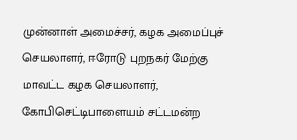முன்னாள் அமைச்சர், கழக அமைப்புச் செயலாளர், ஈரோடு புறநகர் மேற்கு மாவட்ட கழக செயலாளர், கோபிசெட்டிபாளையம் சட்டமன்ற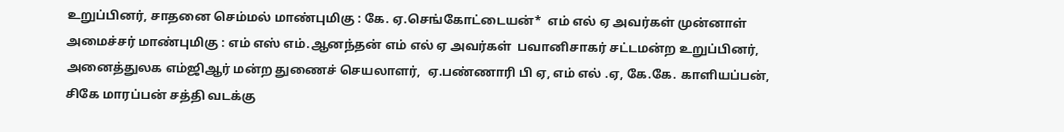உறுப்பினர், சாதனை செம்மல் மாண்புமிகு : கே. ஏ.செங்கோட்டையன்*  எம் எல் ஏ அவர்கள் முன்னாள் அமைச்சர் மாண்புமிகு : எம் எஸ் எம்.ஆனந்தன் எம் எல் ஏ அவர்கள்  பவானிசாகர் சட்டமன்ற உறுப்பினர், அனைத்துலக எம்ஜிஆர் மன்ற துணைச் செயலாளர்,  ஏ.பண்ணாரி பி ஏ, எம் எல் .ஏ, கே.கே. காளியப்பன், சிகே மாரப்பன் சத்தி வடக்கு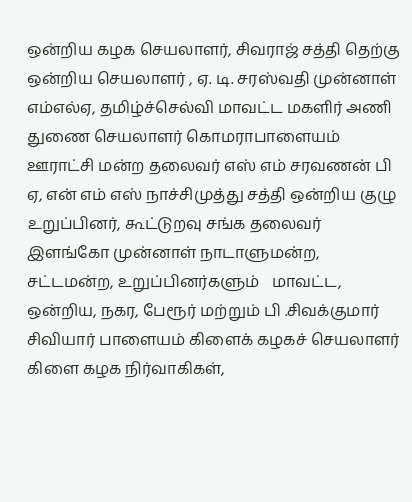ஒன்றிய கழக செயலாளர், சிவராஜ் சத்தி தெற்கு ஒன்றிய செயலாளர் , ஏ. டி. சரஸ்வதி முன்னாள் எம்எல்ஏ, தமிழ்ச்செல்வி மாவட்ட மகளிர் அணி துணை செயலாளர் கொமராபாளையம் ஊராட்சி மன்ற தலைவர் எஸ் எம் சரவணன் பி ஏ, என் எம் எஸ் நாச்சிமுத்து சத்தி ஒன்றிய குழு உறுப்பினர், கூட்டுறவு சங்க தலைவர் இளங்கோ முன்னாள் நாடாளுமன்ற, சட்டமன்ற, உறுப்பினர்களும்   மாவட்ட, ஒன்றிய, நகர, பேரூர் மற்றும் பி .சிவக்குமார் சிவியார் பாளையம் கிளைக் கழகச் செயலாளர் கிளை கழக நிர்வாகிகள்,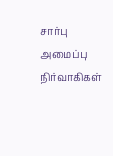சார்பு அமைப்பு நிர்வாகிகள்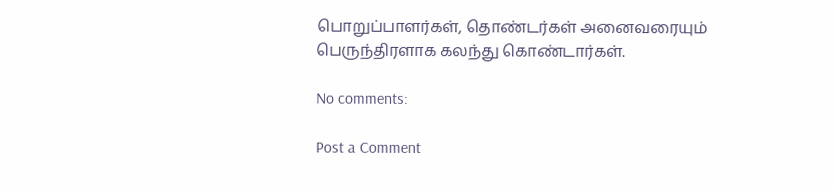பொறுப்பாளர்கள், தொண்டர்கள் அனைவரையும் பெருந்திரளாக கலந்து கொண்டார்கள்.

No comments:

Post a Comment